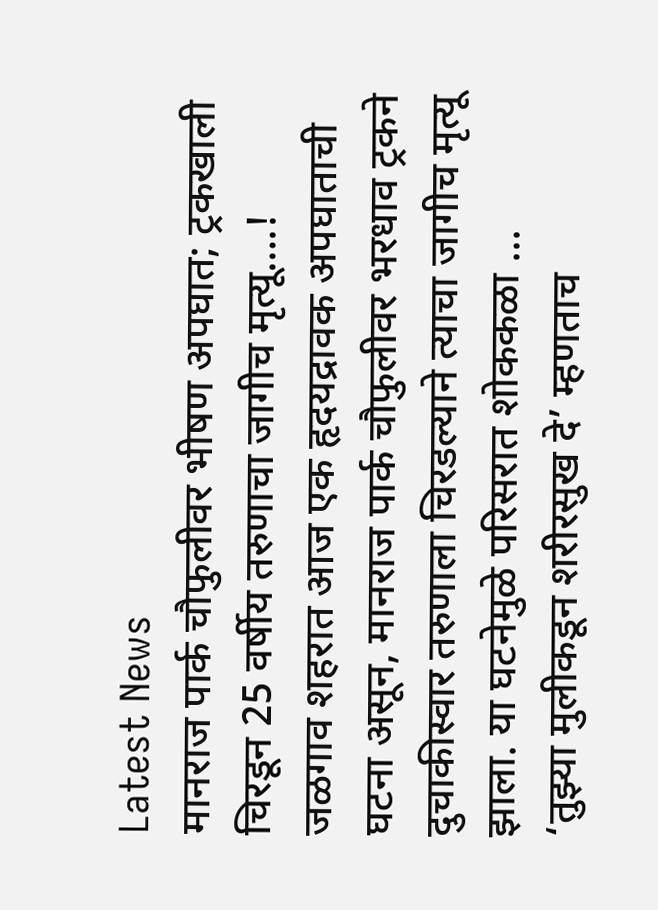Latest News
मानराज पार्क चौफुलीवर भीषण अपघात; ट्रकखाली चिरडून 25 वर्षीय तरुणाचा जागीच मृत्यू….!
जळगाव शहरात आज एक हृदयद्रावक अपघाताची घटना असून, मानराज पार्क चौफुलीवर भरधाव ट्रकने दुचाकीस्वार तरुणाला चिरडल्याने त्याचा जागीच मृत्यू झाला. या घटनेमुळे परिसरात शोककळा ...
‘तुझ्या मुलीकडून शरीरसुख दे’ म्हणताच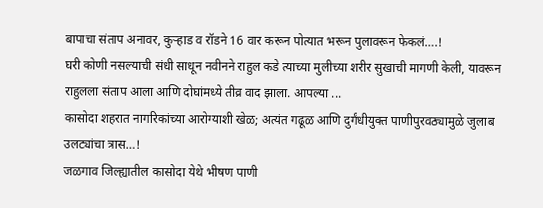बापाचा संताप अनावर, कुऱ्हाड व रॉडने 16 वार करून पोत्यात भरून पुलावरून फेकलं….!
घरी कोणी नसल्याची संधी साधून नवीनने राहुल कडे त्याच्या मुलीच्या शरीर सुखाची मागणी केली, यावरून राहुलला संताप आला आणि दोघांमध्ये तीव्र वाद झाला. आपल्या ...
कासोदा शहरात नागरिकांच्या आरोग्याशी खेळ; अत्यंत गढूळ आणि दुर्गंधीयुक्त पाणीपुरवठ्यामुळे जुलाब उलट्यांचा त्रास…!
जळगाव जिल्ह्यातील कासोदा येथे भीषण पाणी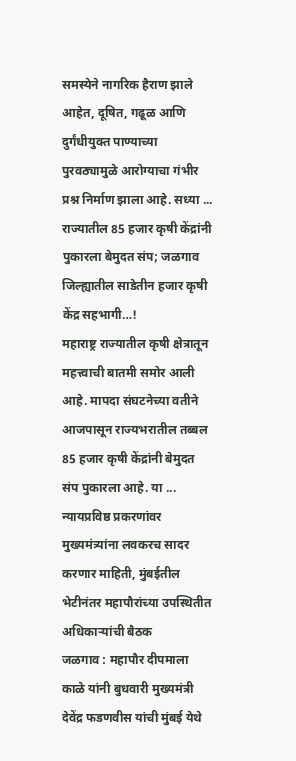समस्येने नागरिक हैराण झाले आहेत, दूषित, गढूळ आणि दुर्गंधीयुक्त पाण्याच्या पुरवठ्यामुळे आरोग्याचा गंभीर प्रश्न निर्माण झाला आहे. सध्या ...
राज्यातील 85 हजार कृषी केंद्रांनी पुकारला बेमुदत संप; जळगाव जिल्ह्यातील साडेतीन हजार कृषी केंद्र सहभागी…!
महाराष्ट्र राज्यातील कृषी क्षेत्रातून महत्त्वाची बातमी समोर आली आहे. मापदा संघटनेच्या वतीने आजपासून राज्यभरातील तब्बल 85 हजार कृषी केंद्रांनी बेमुदत संप पुकारला आहे. या ...
न्यायप्रविष्ठ प्रकरणांवर मुख्यमंत्र्यांना लवकरच सादर करणार माहिती, मुंबईतील भेटीनंतर महापौरांच्या उपस्थितीत अधिकाऱ्यांची बैठक
जळगाव : महापौर दीपमाला काळे यांनी बुधवारी मुख्यमंत्री देवेंद्र फडणवीस यांची मुंबई येथे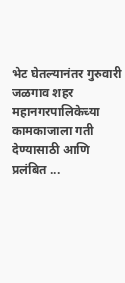भेट घेतल्यानंतर गुरुवारी जळगाव शहर महानगरपालिकेच्या कामकाजाला गती देण्यासाठी आणि प्रलंबित ...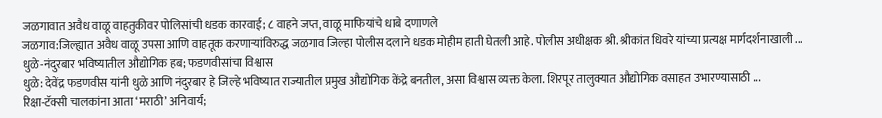जळगावात अवैध वाळू वाहतुकीवर पोलिसांची धडक कारवाई; ८ वाहने जप्त, वाळू माफियांचे धाबे दणाणले
जळगाव:जिल्ह्यात अवैध वाळू उपसा आणि वाहतूक करणाऱ्यांविरुद्ध जळगाव जिल्हा पोलीस दलाने धडक मोहीम हाती घेतली आहे. पोलीस अधीक्षक श्री. श्रीकांत धिवरे यांच्या प्रत्यक्ष मार्गदर्शनाखाली ...
धुळे-नंदुरबार भविष्यातील औद्योगिक हब; फडणवीसांचा विश्वास
धुळे: देवेंद्र फडणवीस यांनी धुळे आणि नंदुरबार हे जिल्हे भविष्यात राज्यातील प्रमुख औद्योगिक केंद्रे बनतील, असा विश्वास व्यक्त केला. शिरपूर तालुक्यात औद्योगिक वसाहत उभारण्यासाठी ...
रिक्षा-टॅक्सी चालकांना आता ‘मराठी’ अनिवार्य;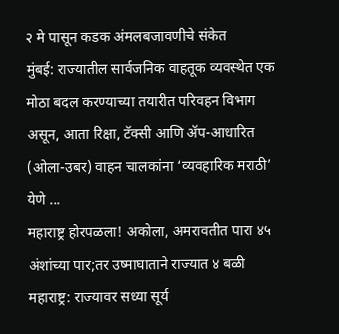२ मे पासून कडक अंमलबजावणीचे संकेत
मुंबई: राज्यातील सार्वजनिक वाहतूक व्यवस्थेत एक मोठा बदल करण्याच्या तयारीत परिवहन विभाग असून, आता रिक्षा, टॅक्सी आणि ॲप-आधारित (ओला-उबर) वाहन चालकांना ‘व्यवहारिक मराठी’ येणे ...
महाराष्ट्र होरपळला! अकोला, अमरावतीत पारा ४५ अंशांच्या पार;तर उष्माघाताने राज्यात ४ बळी
महाराष्ट्र: राज्यावर सध्या सूर्य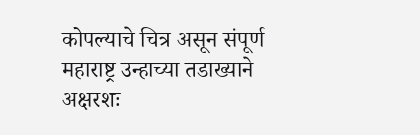कोपल्याचे चित्र असून संपूर्ण महाराष्ट्र उन्हाच्या तडाख्याने अक्षरशः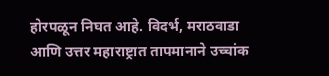होरपळून निघत आहे. विदर्भ, मराठवाडा आणि उत्तर महाराष्ट्रात तापमानाने उच्चांक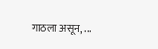गाठला असून, ...